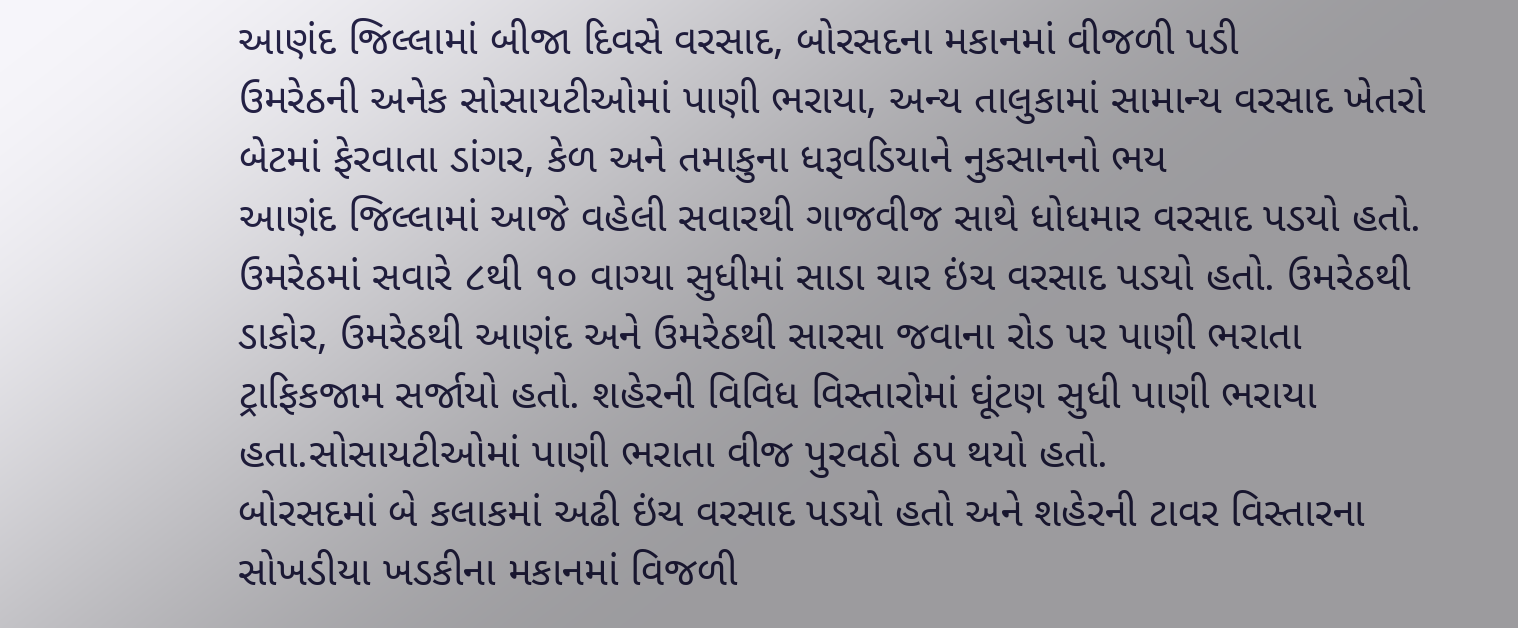આણંદ જિલ્લામાં બીજા દિવસે વરસાદ, બોરસદના મકાનમાં વીજળી પડી
ઉમરેઠની અનેક સોસાયટીઓમાં પાણી ભરાયા, અન્ય તાલુકામાં સામાન્ય વરસાદ ખેતરો બેટમાં ફેરવાતા ડાંગર, કેળ અને તમાકુના ધરૂવડિયાને નુકસાનનો ભય
આણંદ જિલ્લામાં આજે વહેલી સવારથી ગાજવીજ સાથે ધોધમાર વરસાદ પડયો હતો. ઉમરેઠમાં સવારે ૮થી ૧૦ વાગ્યા સુધીમાં સાડા ચાર ઇંચ વરસાદ પડયો હતો. ઉમરેઠથી ડાકોર, ઉમરેઠથી આણંદ અને ઉમરેઠથી સારસા જવાના રોડ પર પાણી ભરાતા ટ્રાફિકજામ સર્જાયો હતો. શહેરની વિવિધ વિસ્તારોમાં ઘૂંટણ સુધી પાણી ભરાયા હતા.સોસાયટીઓમાં પાણી ભરાતા વીજ પુરવઠો ઠપ થયો હતો.
બોરસદમાં બે કલાકમાં અઢી ઇંચ વરસાદ પડયો હતો અને શહેરની ટાવર વિસ્તારના સોખડીયા ખડકીના મકાનમાં વિજળી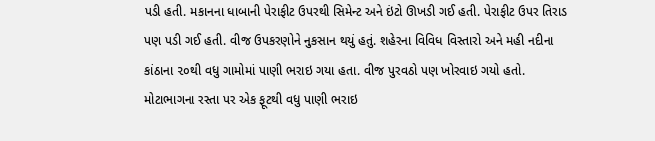પડી હતી. મકાનના ધાબાની પેરાફીટ ઉપરથી સિમેન્ટ અને ઇંટો ઊખડી ગઈ હતી. પેરાફીટ ઉપર તિરાડ પણ પડી ગઈ હતી. વીજ ઉપકરણોને નુકસાન થયું હતું. શહેરના વિવિધ વિસ્તારો અને મહી નદીના કાંઠાના ૨૦થી વધુ ગામોમાં પાણી ભરાઇ ગયા હતા. વીજ પુરવઠો પણ ખોરવાઇ ગયો હતો. મોટાભાગના રસ્તા પર એક ફૂટથી વધુ પાણી ભરાઇ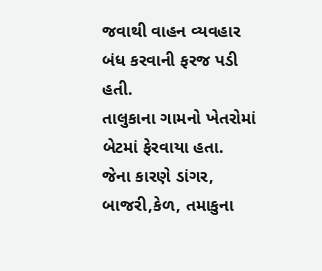જવાથી વાહન વ્યવહાર બંધ કરવાની ફરજ પડી હતી.
તાલુકાના ગામનો ખેતરોમાં બેટમાં ફેરવાયા હતા. જેના કારણે ડાંગર, બાજરી,કેળ, તમાકુના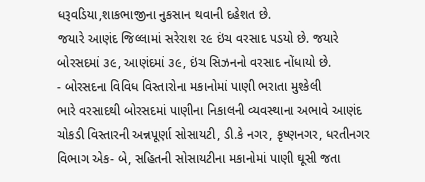ધરૂવડિયા,શાકભાજીના નુકસાન થવાની દહેશત છે.
જયારે આણંદ જિલ્લામાં સરેરાશ ૨૯ ઇંચ વરસાદ પડયો છે. જયારે બોરસદમાં ૩૯, આણંદમાં ૩૯, ઇંચ સિઝનનો વરસાદ નોંધાયો છે.
- બોરસદના વિવિધ વિસ્તારોના મકાનોમાં પાણી ભરાતા મુશ્કેલી
ભારે વરસાદથી બોરસદમાં પાણીના નિકાલની વ્યવસ્થાના અભાવે આણંદ ચોકડી વિસ્તારની અન્નપૂર્ણા સોસાયટી, ડી.કે નગર, કૃષ્ણનગર, ધરતીનગર વિભાગ એક- બે, સહિતની સોસાયટીના મકાનોમાં પાણી ઘૂસી જતા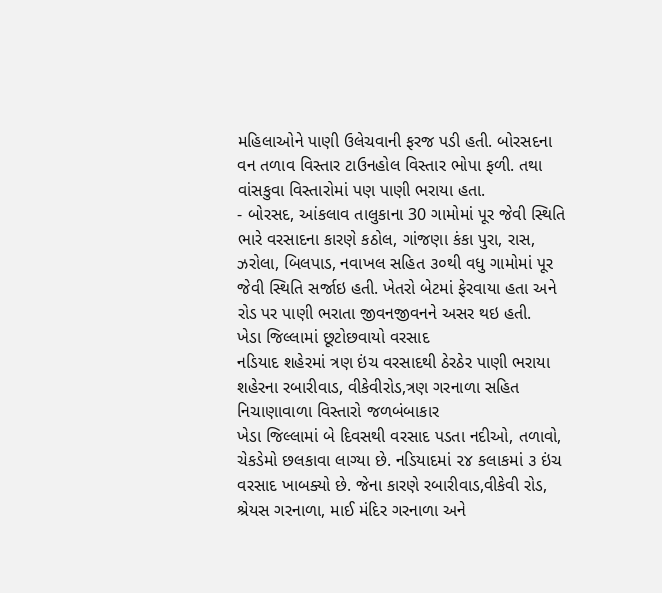મહિલાઓને પાણી ઉલેચવાની ફરજ પડી હતી. બોરસદના વન તળાવ વિસ્તાર ટાઉનહોલ વિસ્તાર ભોપા ફળી. તથા વાંસકુવા વિસ્તારોમાં પણ પાણી ભરાયા હતા.
- બોરસદ, આંકલાવ તાલુકાના 30 ગામોમાં પૂર જેવી સ્થિતિ
ભારે વરસાદના કારણે કઠોલ, ગાંજણા કંકા પુરા, રાસ, ઝરોલા, બિલપાડ, નવાખલ સહિત ૩૦થી વધુ ગામોમાં પૂર જેવી સ્થિતિ સર્જાઇ હતી. ખેતરો બેટમાં ફેરવાયા હતા અને રોડ પર પાણી ભરાતા જીવનજીવનને અસર થઇ હતી.
ખેડા જિલ્લામાં છૂટોછવાયો વરસાદ
નડિયાદ શહેરમાં ત્રણ ઇંચ વરસાદથી ઠેરઠેર પાણી ભરાયા
શહેરના રબારીવાડ, વીકેવીરોડ,ત્રણ ગરનાળા સહિત નિચાણાવાળા વિસ્તારો જળબંબાકાર
ખેડા જિલ્લામાં બે દિવસથી વરસાદ પડતા નદીઓ, તળાવો, ચેકડેમો છલકાવા લાગ્યા છે. નડિયાદમાં ૨૪ કલાકમાં ૩ ઇંચ વરસાદ ખાબક્યો છે. જેના કારણે રબારીવાડ,વીકેવી રોડ, શ્રેયસ ગરનાળા, માઈ મંદિર ગરનાળા અને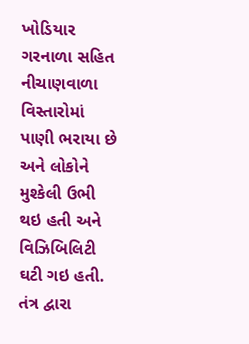ખોડિયાર ગરનાળા સહિત નીચાણવાળા વિસ્તારોમાં પાણી ભરાયા છે અને લોકોને મુશ્કેલી ઉભી થઇ હતી અને વિઝિબિલિટી ઘટી ગઇ હતી. તંત્ર દ્વારા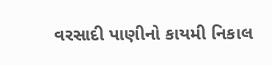વરસાદી પાણીનો કાયમી નિકાલ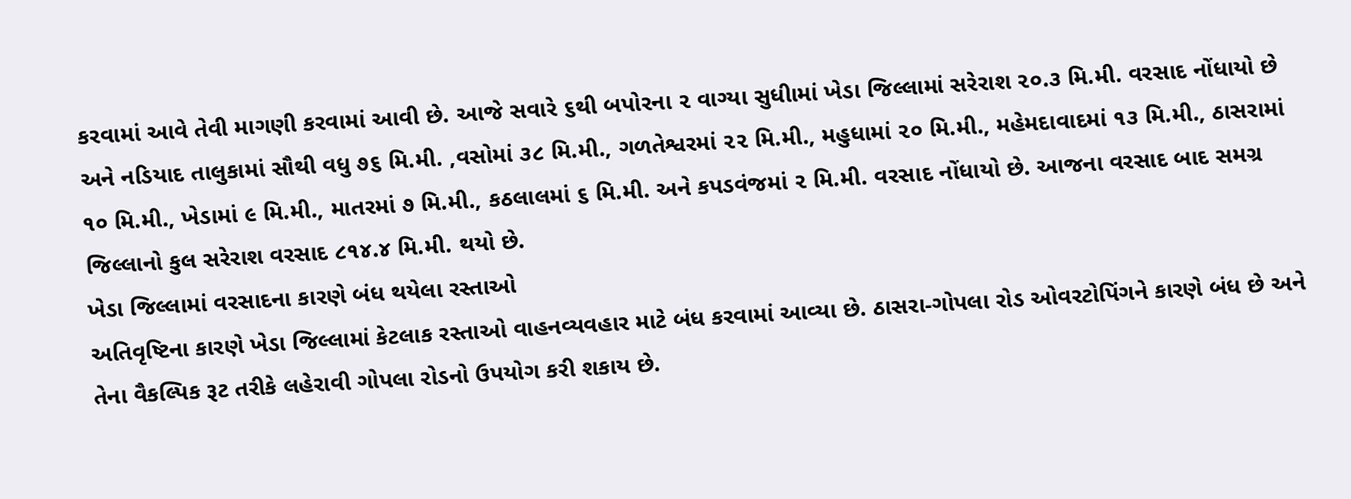કરવામાં આવે તેવી માગણી કરવામાં આવી છે. આજે સવારે ૬થી બપોરના ૨ વાગ્યા સુધીામાં ખેડા જિલ્લામાં સરેરાશ ૨૦.૩ મિ.મી. વરસાદ નોંધાયો છે અને નડિયાદ તાલુકામાં સૌથી વધુ ૭૬ મિ.મી. ,વસોમાં ૩૮ મિ.મી., ગળતેશ્વરમાં ૨૨ મિ.મી., મહુધામાં ૨૦ મિ.મી., મહેમદાવાદમાં ૧૩ મિ.મી., ઠાસરામાં ૧૦ મિ.મી., ખેડામાં ૯ મિ.મી., માતરમાં ૭ મિ.મી., કઠલાલમાં ૬ મિ.મી. અને કપડવંજમાં ૨ મિ.મી. વરસાદ નોંધાયો છે. આજના વરસાદ બાદ સમગ્ર જિલ્લાનો કુલ સરેરાશ વરસાદ ૮૧૪.૪ મિ.મી. થયો છે.
ખેડા જિલ્લામાં વરસાદના કારણે બંધ થયેલા રસ્તાઓ
અતિવૃષ્ટિના કારણે ખેડા જિલ્લામાં કેટલાક રસ્તાઓ વાહનવ્યવહાર માટે બંધ કરવામાં આવ્યા છે. ઠાસરા-ગોપલા રોડ ઓવરટોપિંગને કારણે બંધ છે અને તેના વૈકલ્પિક રૂટ તરીકે લહેરાવી ગોપલા રોડનો ઉપયોગ કરી શકાય છે.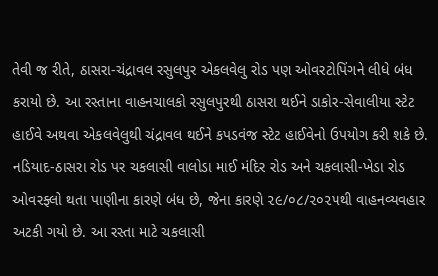તેવી જ રીતે, ઠાસરા-ચંદ્રાવલ રસુલપુર એકલવેલુ રોડ પણ ઓવરટોપિંગને લીધે બંધ કરાયો છે. આ રસ્તાના વાહનચાલકો રસુલપુરથી ઠાસરા થઈને ડાકોર-સેવાલીયા સ્ટેટ હાઈવે અથવા એકલવેલુથી ચંદ્રાવલ થઈને કપડવંજ સ્ટેટ હાઈવેનો ઉપયોગ કરી શકે છે. નડિયાદ-ઠાસરા રોડ પર ચકલાસી વાલોડા માઈ મંદિર રોડ અને ચકલાસી-ખેડા રોડ ઓવરફ્લો થતા પાણીના કારણે બંધ છે, જેના કારણે ૨૯/૦૮/૨૦૨૫થી વાહનવ્યવહાર અટકી ગયો છે. આ રસ્તા માટે ચકલાસી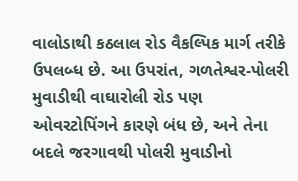વાલોડાથી કઠલાલ રોડ વૈકલ્પિક માર્ગ તરીકે ઉપલબ્ધ છે. આ ઉપરાંત, ગળતેશ્વર-પોલરી મુવાડીથી વાઘારોલી રોડ પણ ઓવરટોપિંગને કારણે બંધ છે, અને તેના બદલે જરગાવથી પોલરી મુવાડીનો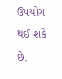ઉપયોગ થઈ શકે છે.